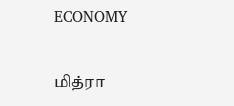ECONOMY

மித்ரா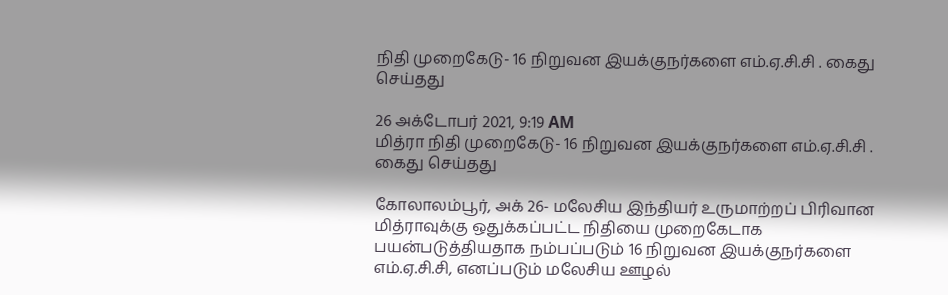நிதி முறைகேடு- 16 நிறுவன இயக்குநர்களை எம்.ஏ.சி.சி . கைது செய்தது

26 அக்டோபர் 2021, 9:19 AM
மித்ரா நிதி முறைகேடு- 16 நிறுவன இயக்குநர்களை எம்.ஏ.சி.சி . கைது செய்தது

கோலாலம்பூர், அக் 26- மலேசிய இந்தியர் உருமாற்றப் பிரிவான மித்ராவுக்கு ஒதுக்கப்பட்ட நிதியை முறைகேடாக பயன்படுத்தியதாக நம்பப்படும் 16 நிறுவன இயக்குநர்களை எம்.ஏ.சி.சி, எனப்படும் மலேசிய ஊழல்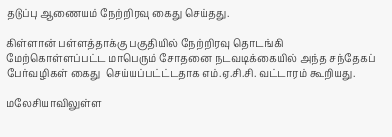தடுப்பு ஆணையம் நேற்றிரவு கைது செய்தது.

கிள்ளான் பள்ளத்தாக்கு பகுதியில் நேற்றிரவு தொடங்கி மேற்கொள்ளப்பட்ட மாபெரும் சோதனை நடவடிக்கையில் அந்த சந்தேகப் பேர்வழிகள் கைது  செய்யப்பட்ட்டதாக எம்.ஏ.சி.சி. வட்டாரம் கூறியது.

மலேசியாவிலுள்ள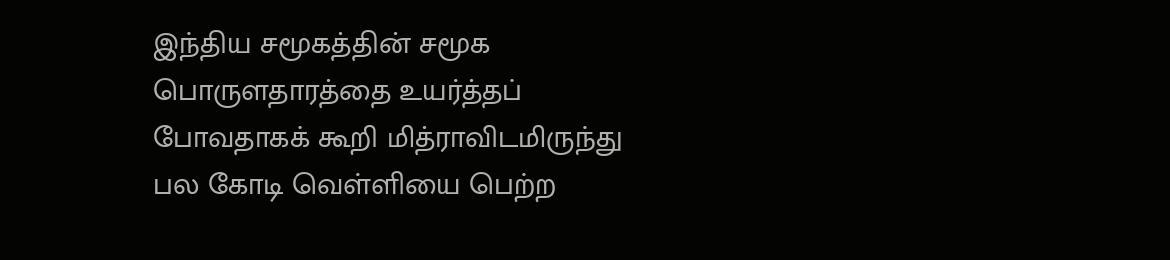இந்திய சமூகத்தின் சமூக பொருளதாரத்தை உயர்த்தப் போவதாகக் கூறி மித்ராவிடமிருந்து பல கோடி வெள்ளியை பெற்ற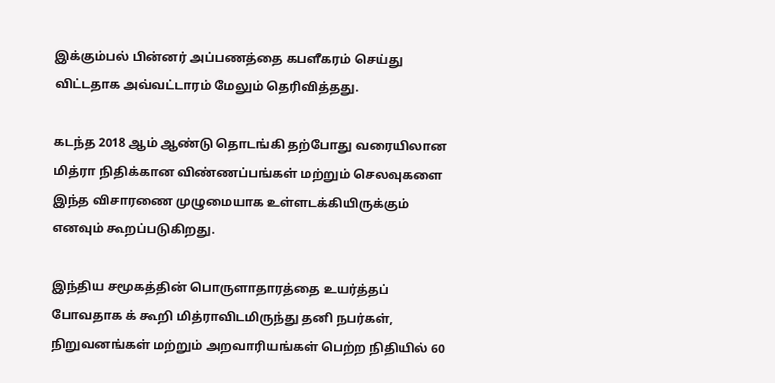இக்கும்பல் பின்னர் அப்பணத்தை கபளீகரம் செய்து விட்டதாக அவ்வட்டாரம் மேலும் தெரிவித்தது.

கடந்த 2018 ஆம் ஆண்டு தொடங்கி தற்போது வரையிலான மித்ரா நிதிக்கான விண்ணப்பங்கள் மற்றும் செலவுகளை இந்த விசாரணை முழுமையாக உள்ளடக்கியிருக்கும் எனவும் கூறப்படுகிறது.

இந்திய சமூகத்தின் பொருளாதாரத்தை உயர்த்தப் போவதாக க் கூறி மித்ராவிடமிருந்து தனி நபர்கள், நிறுவனங்கள் மற்றும் அறவாரியங்கள் பெற்ற நிதியில் 60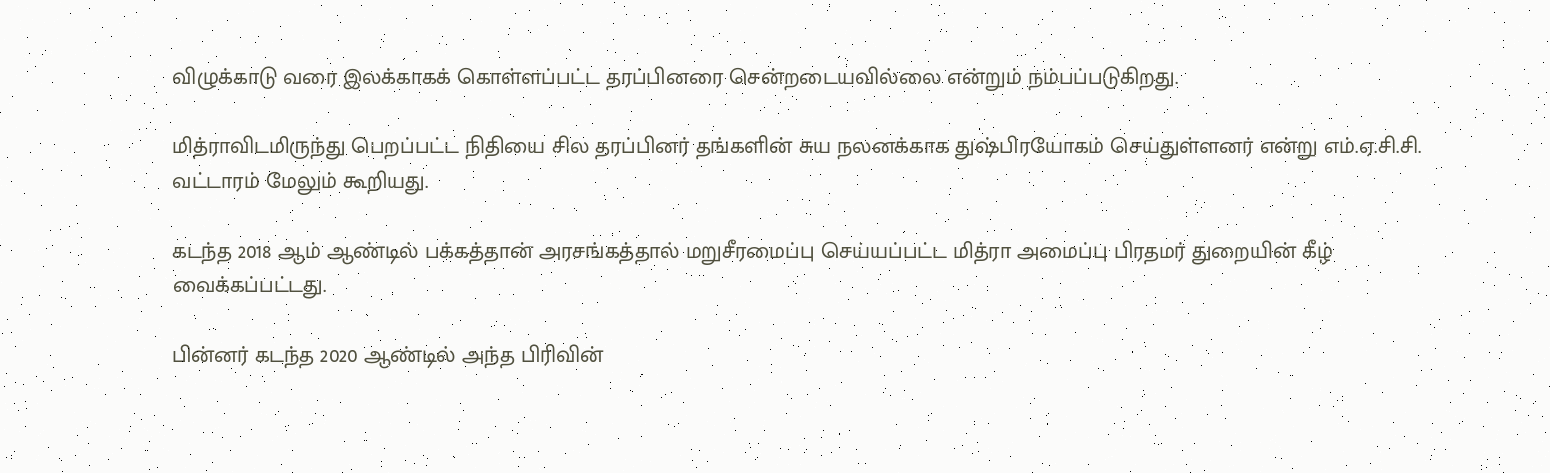விழுக்காடு வரை இலக்காகக் கொள்ளப்பட்ட தரப்பினரை சென்றடையவில்லை என்றும் நம்பப்படுகிறது.

மித்ராவிடமிருந்து பெறப்பட்ட நிதியை சில தரப்பினர் தங்களின் சுய நலனக்காக துஷ்பிரயோகம் செய்துள்ளனர் என்று எம்.ஏ.சி.சி. வட்டாரம் மேலும் கூறியது.

கடந்த 2018 ஆம் ஆண்டில் பக்கத்தான் அரசங்கத்தால் மறுசீரமைப்பு செய்யப்பட்ட மித்ரா அமைப்பு பிரதமர் துறையின் கீழ் வைக்கப்பட்டது.

பின்னர் கடந்த 2020 ஆண்டில் அந்த பிரிவின்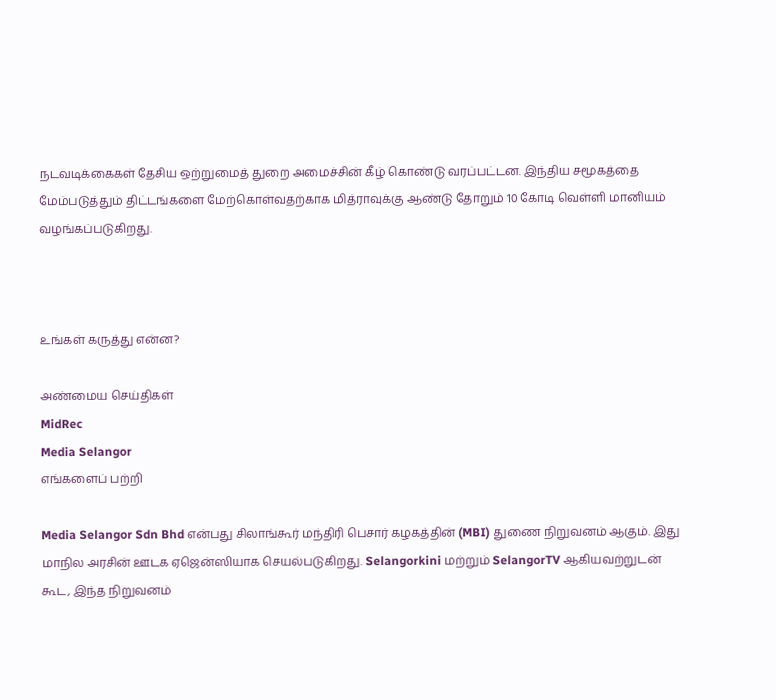நடவடிக்கைகள் தேசிய ஒற்றுமைத் துறை அமைச்சின் கீழ் கொண்டு வரப்பட்டன. இந்திய சமூகத்தை மேம்படுத்தும் திட்டங்களை மேற்கொள்வதற்காக மித்ராவுக்கு ஆண்டு தோறும் 10 கோடி வெள்ளி மானியம் வழங்கப்படுகிறது.



உங்கள் கருத்து என்ன?

அண்மைய செய்திகள்
MidRec
Media Selangor
எங்களைப் பற்றி

Media Selangor Sdn Bhd என்பது சிலாங்கூர் மந்திரி பெசார் கழகத்தின் (MBI) துணை நிறுவனம் ஆகும். இது மாநில அரசின் ஊடக ஏஜென்ஸியாக செயல்படுகிறது. Selangorkini மற்றும் SelangorTV ஆகியவற்றுடன் கூட, இந்த நிறுவனம்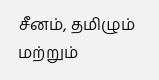சீனம், தமிழும் மற்றும்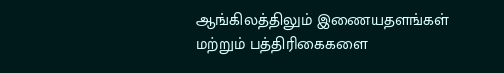ஆங்கிலத்திலும் இணையதளங்கள் மற்றும் பத்திரிகைகளை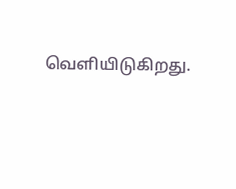வெளியிடுகிறது.